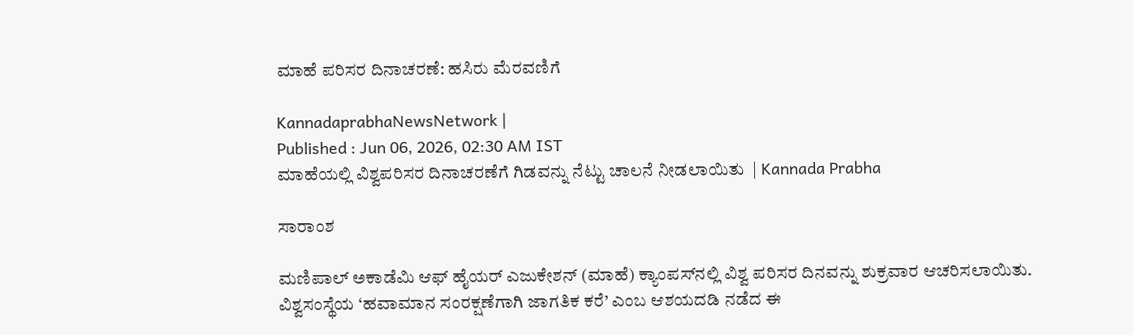ಮಾಹೆ ಪರಿಸರ ದಿನಾಚರಣೆ: ಹಸಿರು ಮೆರವಣಿಗೆ

KannadaprabhaNewsNetwork |
Published : Jun 06, 2026, 02:30 AM IST
ಮಾಹೆಯಲ್ಲಿ ವಿಶ್ವಪರಿಸರ ದಿನಾಚರಣೆಗೆ ಗಿಡವನ್ನು ನೆಟ್ಟು ಚಾಲನೆ ನೀಡಲಾಯಿತು  | Kannada Prabha

ಸಾರಾಂಶ

ಮಣಿಪಾಲ್ ಅಕಾಡೆಮಿ ಆಫ್ ಹೈಯರ್ ಎಜುಕೇಶನ್ (ಮಾಹೆ) ಕ್ಯಾಂಪಸ್‌ನಲ್ಲಿ ವಿಶ್ವ ಪರಿಸರ ದಿನವನ್ನು ಶುಕ್ರವಾರ ಆಚರಿಸಲಾಯಿತು. ವಿಶ್ವಸಂಸ್ಥೆಯ ‘ಹವಾಮಾನ ಸಂರಕ್ಷಣೆಗಾಗಿ ಜಾಗತಿಕ ಕರೆ’ ಎಂಬ ಆಶಯದಡಿ ನಡೆದ ಈ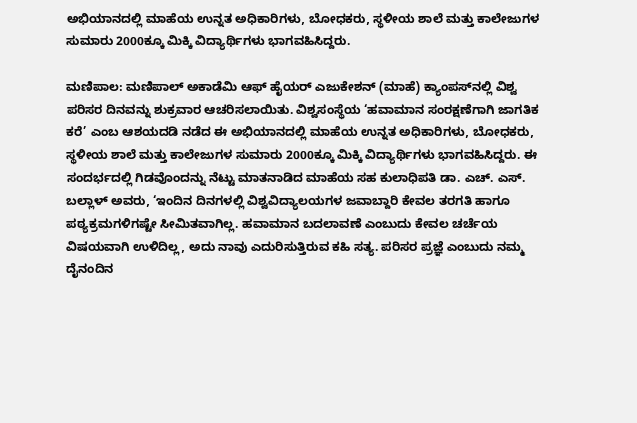ಅಭಿಯಾನದಲ್ಲಿ ಮಾಹೆಯ ಉನ್ನತ ಅಧಿಕಾರಿಗಳು, ಬೋಧಕರು, ಸ್ಥಳೀಯ ಶಾಲೆ ಮತ್ತು ಕಾಲೇಜುಗಳ ಸುಮಾರು 2000ಕ್ಕೂ ಮಿಕ್ಕಿ ವಿದ್ಯಾರ್ಥಿಗಳು ಭಾಗವಹಿಸಿದ್ದರು.

ಮಣಿಪಾಲ: ಮಣಿಪಾಲ್ ಅಕಾಡೆಮಿ ಆಫ್ ಹೈಯರ್ ಎಜುಕೇಶನ್ (ಮಾಹೆ) ಕ್ಯಾಂಪಸ್‌ನಲ್ಲಿ ವಿಶ್ವ ಪರಿಸರ ದಿನವನ್ನು ಶುಕ್ರವಾರ ಆಚರಿಸಲಾಯಿತು. ವಿಶ್ವಸಂಸ್ಥೆಯ ‘ಹವಾಮಾನ ಸಂರಕ್ಷಣೆಗಾಗಿ ಜಾಗತಿಕ ಕರೆ’ ಎಂಬ ಆಶಯದಡಿ ನಡೆದ ಈ ಅಭಿಯಾನದಲ್ಲಿ ಮಾಹೆಯ ಉನ್ನತ ಅಧಿಕಾರಿಗಳು, ಬೋಧಕರು, ಸ್ಥಳೀಯ ಶಾಲೆ ಮತ್ತು ಕಾಲೇಜುಗಳ ಸುಮಾರು 2000ಕ್ಕೂ ಮಿಕ್ಕಿ ವಿದ್ಯಾರ್ಥಿಗಳು ಭಾಗವಹಿಸಿದ್ದರು. ಈ ಸಂದರ್ಭದಲ್ಲಿ ಗಿಡವೊಂದನ್ನು ನೆಟ್ಟು ಮಾತನಾಡಿದ ಮಾಹೆಯ ಸಹ ಕುಲಾಧಿಪತಿ ಡಾ. ಎಚ್. ಎಸ್. ಬಲ್ಲಾಳ್ ಅವರು, ‘ಇಂದಿನ ದಿನಗಳಲ್ಲಿ ವಿಶ್ವವಿದ್ಯಾಲಯಗಳ ಜವಾಬ್ದಾರಿ ಕೇವಲ ತರಗತಿ ಹಾಗೂ ಪಠ್ಯಕ್ರಮಗಳಿಗಷ್ಟೇ ಸೀಮಿತವಾಗಿಲ್ಲ. ಹವಾಮಾನ ಬದಲಾವಣೆ ಎಂಬುದು ಕೇವಲ ಚರ್ಚೆಯ ವಿಷಯವಾಗಿ ಉಳಿದಿಲ್ಲ, ಅದು ನಾವು ಎದುರಿಸುತ್ತಿರುವ ಕಹಿ ಸತ್ಯ. ಪರಿಸರ ಪ್ರಜ್ಞೆ ಎಂಬುದು ನಮ್ಮ ದೈನಂದಿನ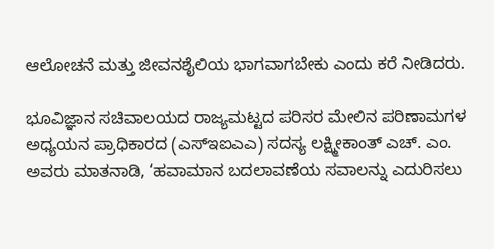ಆಲೋಚನೆ ಮತ್ತು ಜೀವನಶೈಲಿಯ ಭಾಗವಾಗಬೇಕು ಎಂದು ಕರೆ ನೀಡಿದರು.

ಭೂವಿಜ್ಞಾನ ಸಚಿವಾಲಯದ ರಾಜ್ಯಮಟ್ಟದ ಪರಿಸರ ಮೇಲಿನ ಪರಿಣಾಮಗಳ ಅಧ್ಯಯನ ಪ್ರಾಧಿಕಾರದ (ಎಸ್‌ಇಐಎಎ) ಸದಸ್ಯ ಲಕ್ಷ್ಮೀಕಾಂತ್ ಎಚ್. ಎಂ. ಅವರು ಮಾತನಾಡಿ, ‘ಹವಾಮಾನ ಬದಲಾವಣೆಯ ಸವಾಲನ್ನು ಎದುರಿಸಲು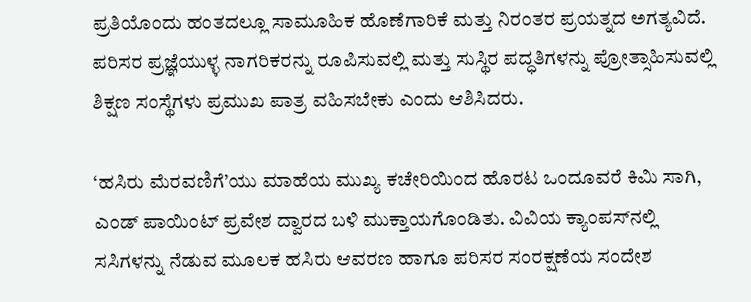ಪ್ರತಿಯೊಂದು ಹಂತದಲ್ಲೂ ಸಾಮೂಹಿಕ ಹೊಣೆಗಾರಿಕೆ ಮತ್ತು ನಿರಂತರ ಪ್ರಯತ್ನದ ಅಗತ್ಯವಿದೆ. ಪರಿಸರ ಪ್ರಜ್ಞೆಯುಳ್ಳ ನಾಗರಿಕರನ್ನು ರೂಪಿಸುವಲ್ಲಿ ಮತ್ತು ಸುಸ್ಥಿರ ಪದ್ಧತಿಗಳನ್ನು ಪ್ರೋತ್ಸಾಹಿಸುವಲ್ಲಿ ಶಿಕ್ಷಣ ಸಂಸ್ಥೆಗಳು ಪ್ರಮುಖ ಪಾತ್ರ ವಹಿಸಬೇಕು ಎಂದು ಆಶಿಸಿದರು.

‘ಹಸಿರು ಮೆರವಣಿಗೆ’ಯು ಮಾಹೆಯ ಮುಖ್ಯ ಕಚೇರಿಯಿಂದ ಹೊರಟ ಒಂದೂವರೆ ಕಿಮಿ ಸಾಗಿ, ಎಂಡ್ ಪಾಯಿಂಟ್ ಪ್ರವೇಶ ದ್ವಾರದ ಬಳಿ ಮುಕ್ತಾಯಗೊಂಡಿತು. ವಿವಿಯ ಕ್ಯಾಂಪಸ್‌ನಲ್ಲಿ ಸಸಿಗಳನ್ನು ನೆಡುವ ಮೂಲಕ ಹಸಿರು ಆವರಣ ಹಾಗೂ ಪರಿಸರ ಸಂರಕ್ಷಣೆಯ ಸಂದೇಶ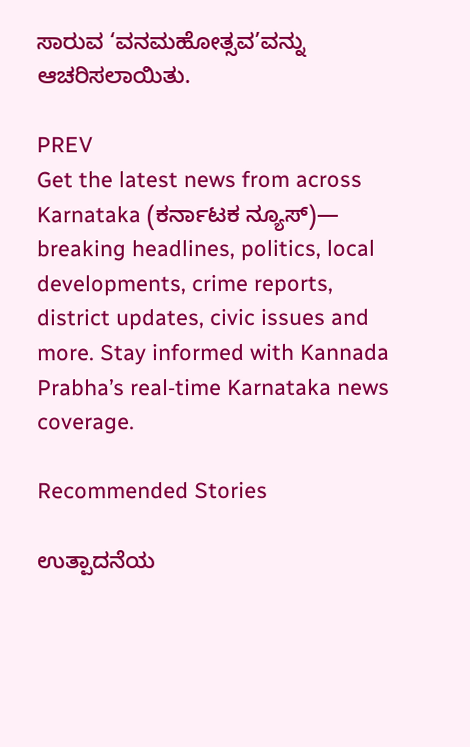ಸಾರುವ ‘ವನಮಹೋತ್ಸವ’ವನ್ನು ಆಚರಿಸಲಾಯಿತು.

PREV
Get the latest news from across Karnataka (ಕರ್ನಾಟಕ ನ್ಯೂಸ್)— breaking headlines, politics, local developments, crime reports, district updates, civic issues and more. Stay informed with Kannada Prabha’s real‑time Karnataka news coverage.

Recommended Stories

ಉತ್ಪಾದನೆಯ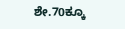ಶೇ.70ಕ್ಕೂ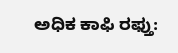ಅಧಿಕ ಕಾಫಿ ರಫ್ತು: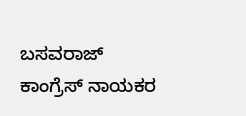ಬಸವರಾಜ್‌
ಕಾಂಗ್ರೆಸ್ ನಾಯಕರ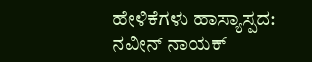ಹೇಳಿಕೆಗಳು ಹಾಸ್ಯಾಸ್ಪದ: ನವೀನ್ ನಾಯಕ್